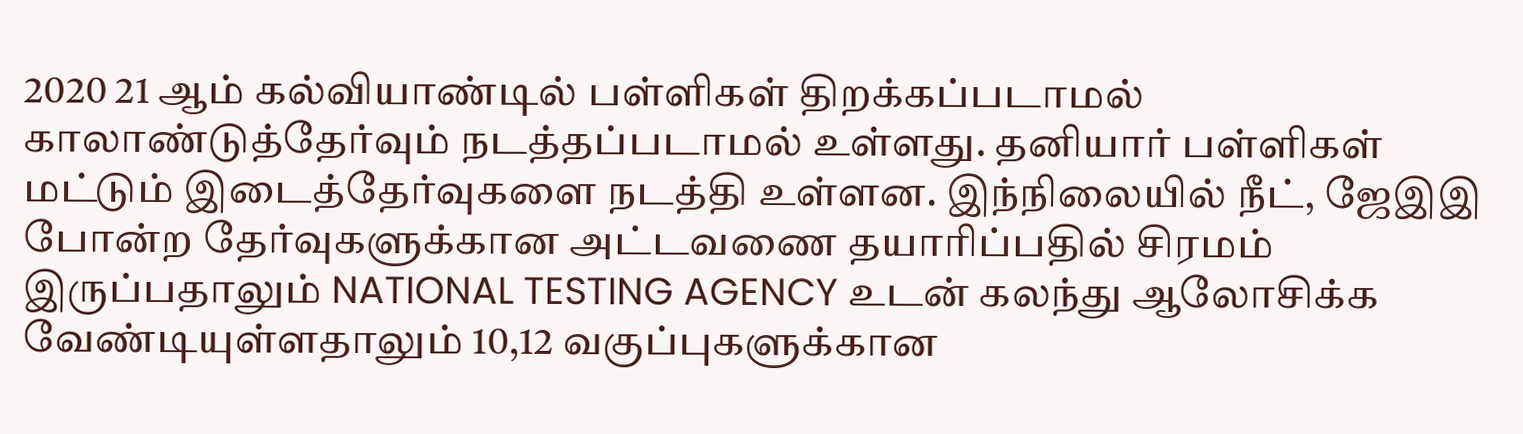2020 21 ஆம் கல்வியாண்டில் பள்ளிகள் திறக்கப்படாமல் காலாண்டுத்தேர்வும் நடத்தப்படாமல் உள்ளது. தனியார் பள்ளிகள் மட்டும் இடைத்தேர்வுகளை நடத்தி உள்ளன. இந்நிலையில் நீட், ஜேஇஇ போன்ற தேர்வுகளுக்கான அட்டவணை தயாரிப்பதில் சிரமம் இருப்பதாலும் NATIONAL TESTING AGENCY உடன் கலந்து ஆலோசிக்க வேண்டியுள்ளதாலும் 10,12 வகுப்புகளுக்கான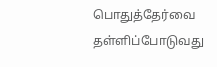பொதுத்தேர்வை தள்ளிப்போடுவது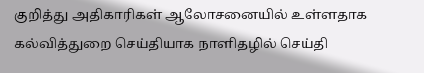குறித்து அதிகாரிகள் ஆலோசனையில் உள்ளதாக கல்வித்துறை செய்தியாக நாளிதழில் செய்தி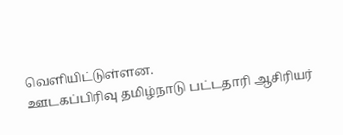வெளியிட்டுள்ளன.
ஊடகப்பிரிவு தமிழ்நாடு பட்டதாரி ஆசிரியர்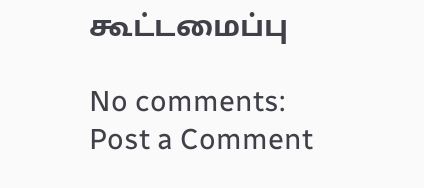கூட்டமைப்பு

No comments:
Post a Comment